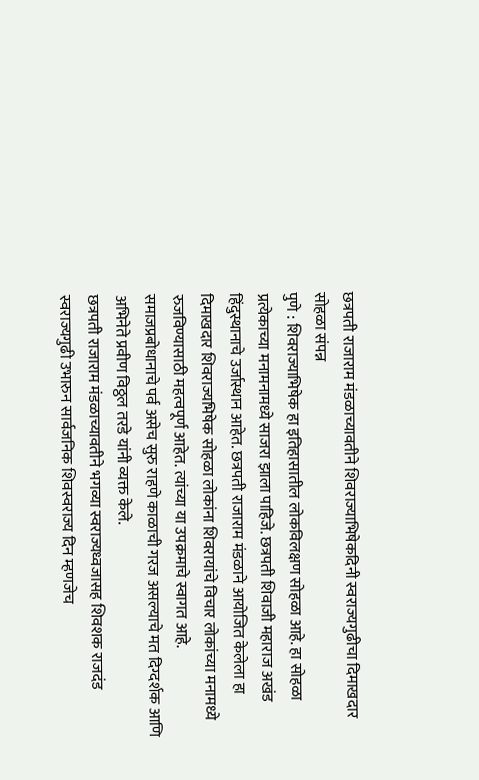छत्रपती राजाराम मंडळाच्यावतीने शिवराज्याभिषेकदिनी स्वराज्यगुढीचा दिमाखदार सोहळा संपन्न
पुणे : शिवराज्याभिषेक हा इतिहासातील लोकविलक्षण सोहळा आहे. हा सोहळा प्रत्येकाच्या मनामनामध्ये साजरा झाला पाहिजे. छत्रपती शिवाजी महाराज अखंड हिंदुस्थानाचे उर्जास्थान आहेत. छत्रपती राजाराम मंडळाने आयोजित केलेला हा दिमाखदार शिवराज्यभिषेक सोहळा लोकांना शिवरायांचे विचार लोकांच्या मनामध्ये रुजविण्यासाठी महत्वपूर्ण आहेत. त्यांच्या या उपक्रमाचे स्वागत आहे. समाजप्रबोधानाचे पर्व असेच सुरु राहणे काळाची गरज असल्याचे मत दिग्दर्शक आणि अभिनेते प्रवीण विठ्ठल तरडे यांनी व्यक्त केले.
छत्रपती राजाराम मंडळाच्यावतीने भगव्या स्वराज्यध्वजासह शिवशक राजदंड स्वराज्यगुढी उभारुन सार्वजनिक शिवस्वराज्य दिन म्हणजेच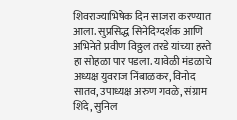शिवराज्याभिषेक दिन साजरा करण्यात आला. सुप्रसिद्ध सिनेदिग्दर्शक आणि अभिनेते प्रवीण विठ्ठल तरडे यांच्या हस्ते हा सोहळा पार पडला. यावेळी मंडळाचे अध्यक्ष युवराज निंबाळकर, विनोद सातव, उपाध्यक्ष अरुण गवळे, संग्राम शिंदे, सुनिल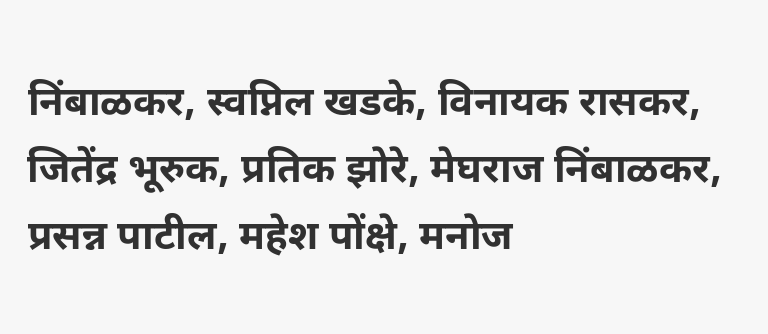निंबाळकर, स्वप्निल खडके, विनायक रासकर, जितेंद्र भूरुक, प्रतिक झोरे, मेघराज निंबाळकर, प्रसन्न पाटील, महेश पोंक्षे, मनोज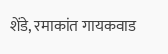शेंडे, रमाकांत गायकवाड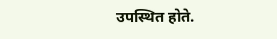उपस्थित होते.